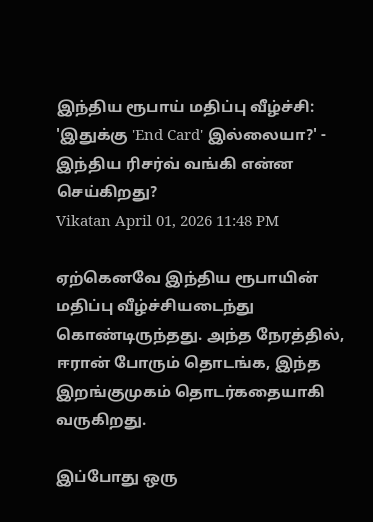இந்திய ரூபாய் மதிப்பு வீழ்ச்சி: 'இதுக்கு 'End Card' இல்லையா?' - இந்திய ரிசர்வ் வங்கி என்ன செய்கிறது?
Vikatan April 01, 2026 11:48 PM

ஏற்கெனவே இந்திய ரூபாயின் மதிப்பு வீழ்ச்சியடைந்து கொண்டிருந்தது. அந்த நேரத்தில், ஈரான் போரும் தொடங்க, இந்த இறங்குமுகம் தொடர்கதையாகி வருகிறது.

இப்போது ஒரு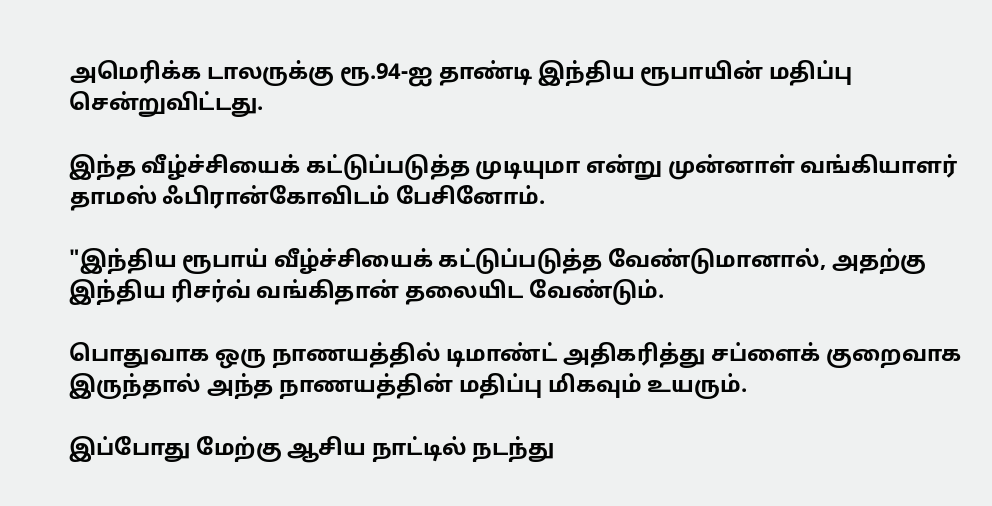அமெரிக்க டாலருக்கு ரூ.94-ஐ தாண்டி இந்திய ரூபாயின் மதிப்பு சென்றுவிட்டது.

இந்த வீழ்ச்சியைக் கட்டுப்படுத்த முடியுமா என்று முன்னாள் வங்கியாளர் தாமஸ் ஃபிரான்கோவிடம் பேசினோம்.

"இந்திய ரூபாய் வீழ்ச்சியைக் கட்டுப்படுத்த வேண்டுமானால், அதற்கு இந்திய ரிசர்வ் வங்கிதான் தலையிட வேண்டும்.

பொதுவாக ஒரு நாணயத்தில் டிமாண்ட் அதிகரித்து சப்ளைக் குறைவாக இருந்தால் அந்த நாணயத்தின் மதிப்பு மிகவும் உயரும்.

இப்போது மேற்கு ஆசிய நாட்டில் நடந்து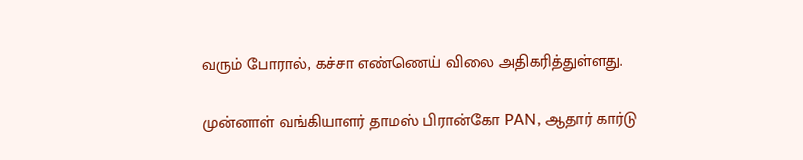வரும் போரால், கச்சா எண்ணெய் விலை அதிகரித்துள்ளது.

முன்னாள் வங்கியாளர் தாமஸ் பிரான்கோ PAN, ஆதார் கார்டு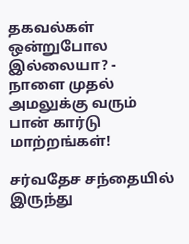தகவல்கள் ஒன்றுபோல இல்லையா? - நாளை முதல் அமலுக்கு வரும் பான் கார்டு மாற்றங்கள்!

சர்வதேச சந்தையில் இருந்து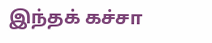இந்தக் கச்சா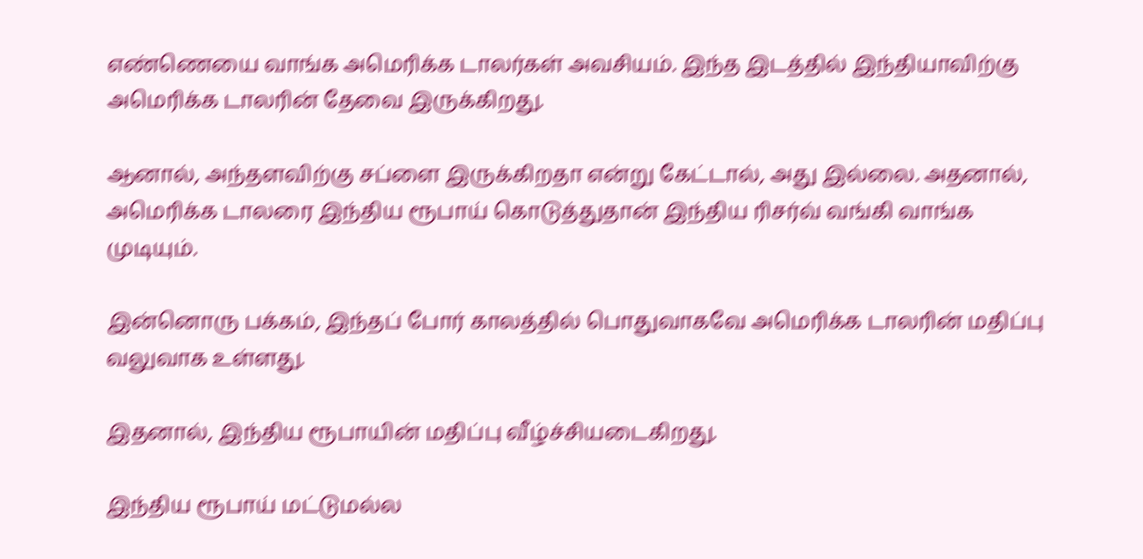எண்ணெயை வாங்க அமெரிக்க டாலர்கள் அவசியம். இந்த இடத்தில் இந்தியாவிற்கு அமெரிக்க டாலரின் தேவை இருக்கிறது.

ஆனால், அந்தளவிற்கு சப்ளை இருக்கிறதா என்று கேட்டால், அது இல்லை. அதனால், அமெரிக்க டாலரை இந்திய ரூபாய் கொடுத்துதான் இந்திய ரிசர்வ் வங்கி வாங்க முடியும்.

இன்னொரு பக்கம், இந்தப் போர் காலத்தில் பொதுவாகவே அமெரிக்க டாலரின் மதிப்பு வலுவாக உள்ளது.

இதனால், இந்திய ரூபாயின் மதிப்பு வீழ்ச்சியடைகிறது.

இந்திய ரூபாய் மட்டுமல்ல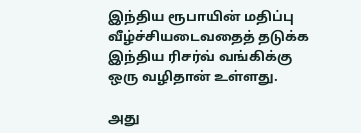இந்திய ரூபாயின் மதிப்பு வீழ்ச்சியடைவதைத் தடுக்க இந்திய ரிசர்வ் வங்கிக்கு ஒரு வழிதான் உள்ளது.

அது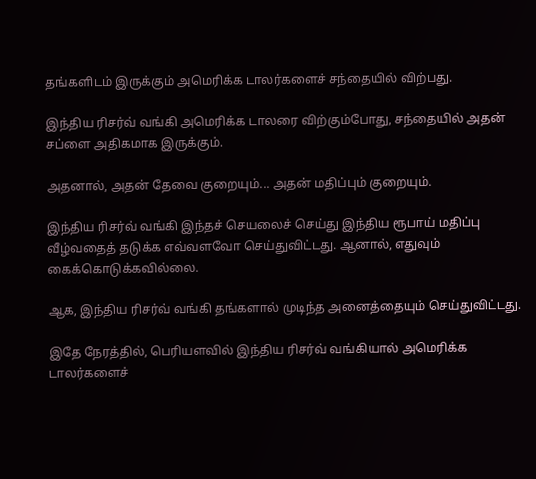தங்களிடம் இருக்கும் அமெரிக்க டாலர்களைச் சந்தையில் விற்பது.

இந்திய ரிசர்வ் வங்கி அமெரிக்க டாலரை விற்கும்போது, சந்தையில் அதன் சப்ளை அதிகமாக இருக்கும்.

அதனால், அதன் தேவை குறையும்... அதன் மதிப்பும் குறையும்.

இந்திய ரிசர்வ் வங்கி இந்தச் செயலைச் செய்து இந்திய ரூபாய் மதிப்பு வீழ்வதைத் தடுக்க எவ்வளவோ செய்துவிட்டது. ஆனால், எதுவும் கைக்கொடுக்கவில்லை.

ஆக, இந்திய ரிசர்வ் வங்கி தங்களால் முடிந்த அனைத்தையும் செய்துவிட்டது.

இதே நேரத்தில், பெரியளவில் இந்திய ரிசர்வ் வங்கியால் அமெரிக்க டாலர்களைச்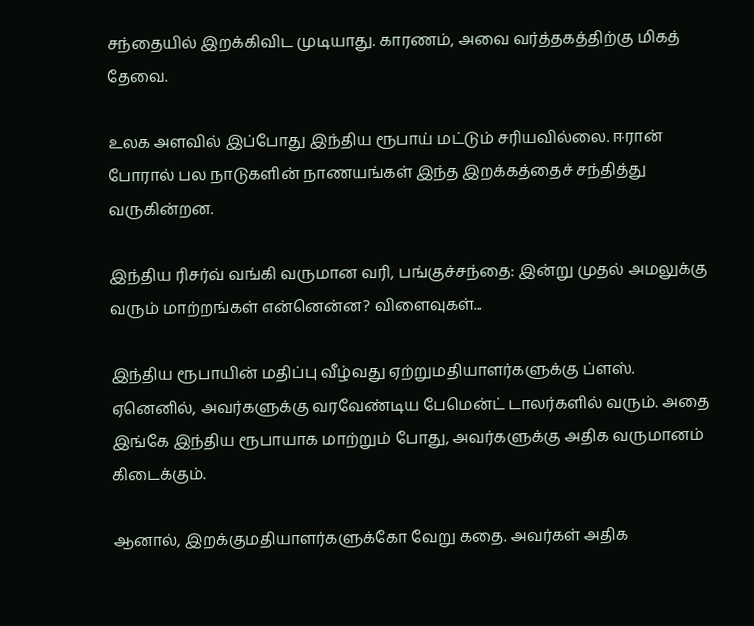சந்தையில் இறக்கிவிட முடியாது. காரணம், அவை வர்த்தகத்திற்கு மிகத் தேவை.

உலக அளவில் இப்போது இந்திய ரூபாய் மட்டும் சரியவில்லை. ஈரான் போரால் பல நாடுகளின் நாணயங்கள் இந்த இறக்கத்தைச் சந்தித்து வருகின்றன.

இந்திய ரிசர்வ் வங்கி வருமான வரி, பங்குச்சந்தை: இன்று முதல் அமலுக்கு வரும் மாற்றங்கள் என்னென்ன? விளைவுகள்...

இந்திய ரூபாயின் மதிப்பு வீழ்வது ஏற்றுமதியாளர்களுக்கு ப்ளஸ். ஏனெனில், அவர்களுக்கு வரவேண்டிய பேமென்ட் டாலர்களில் வரும். அதை இங்கே இந்திய ரூபாயாக மாற்றும் போது, அவர்களுக்கு அதிக வருமானம் கிடைக்கும்.

ஆனால், இறக்குமதியாளர்களுக்கோ வேறு கதை. அவர்கள் அதிக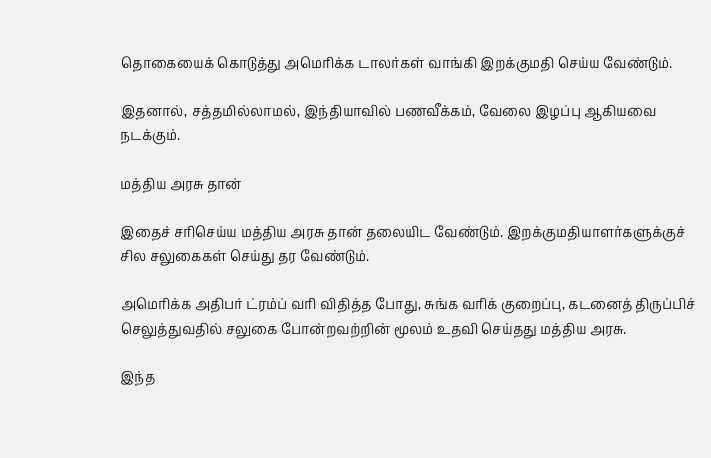தொகையைக் கொடுத்து அமெரிக்க டாலர்கள் வாங்கி இறக்குமதி செய்ய வேண்டும்.

இதனால், சத்தமில்லாமல், இந்தியாவில் பணவீக்கம், வேலை இழப்பு ஆகியவை நடக்கும்.

மத்திய அரசு தான்

இதைச் சரிசெய்ய மத்திய அரசு தான் தலையிட வேண்டும். இறக்குமதியாளர்களுக்குச் சில சலுகைகள் செய்து தர வேண்டும்.

அமெரிக்க அதிபர் ட்ரம்ப் வரி விதித்த போது, சுங்க வரிக் குறைப்பு, கடனைத் திருப்பிச் செலுத்துவதில் சலுகை போன்றவற்றின் மூலம் உதவி செய்தது மத்திய அரசு.

இந்த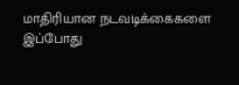மாதிரியான நடவடிக்கைகளை இப்போது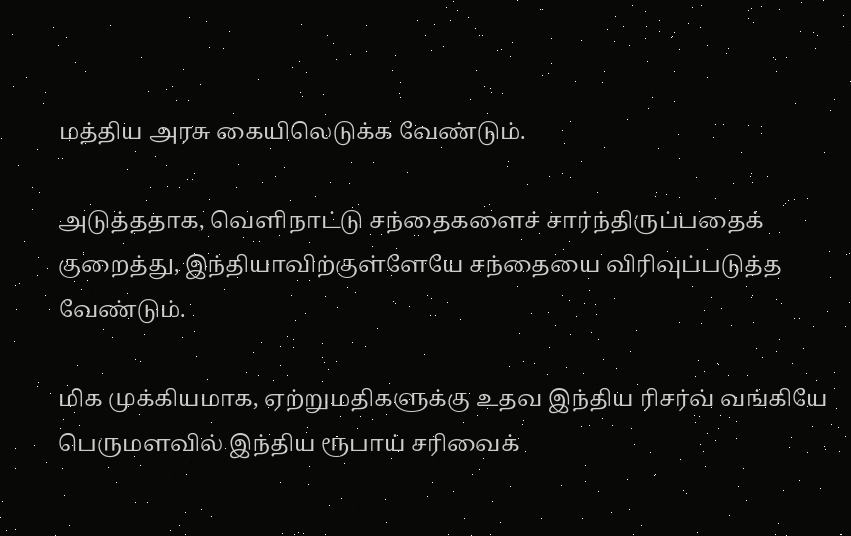மத்திய அரசு கையிலெடுக்க வேண்டும்.

அடுத்ததாக, வெளிநாட்டு சந்தைகளைச் சார்ந்திருப்பதைக் குறைத்து, இந்தியாவிற்குள்ளேயே சந்தையை விரிவுப்படுத்த வேண்டும்.

மிக முக்கியமாக, ஏற்றுமதிகளுக்கு உதவ இந்திய ரிசர்வ் வங்கியே பெருமளவில் இந்திய ரூபாய் சரிவைக்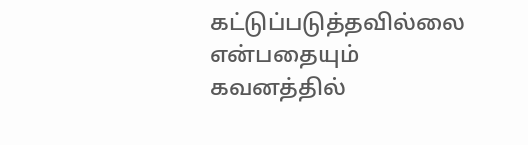கட்டுப்படுத்தவில்லை என்பதையும் கவனத்தில்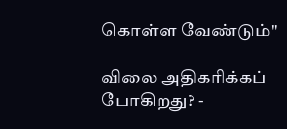கொள்ள வேண்டும்"

விலை அதிகரிக்கப் போகிறது? -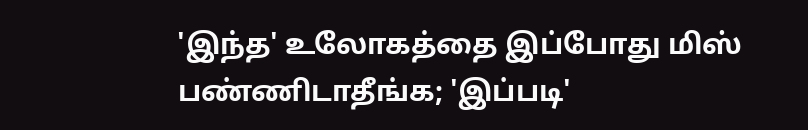'இந்த' உலோகத்தை இப்போது மிஸ் பண்ணிடாதீங்க; 'இப்படி'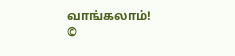வாங்கலாம்!
©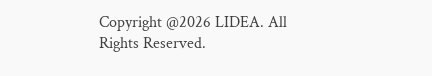Copyright @2026 LIDEA. All Rights Reserved.